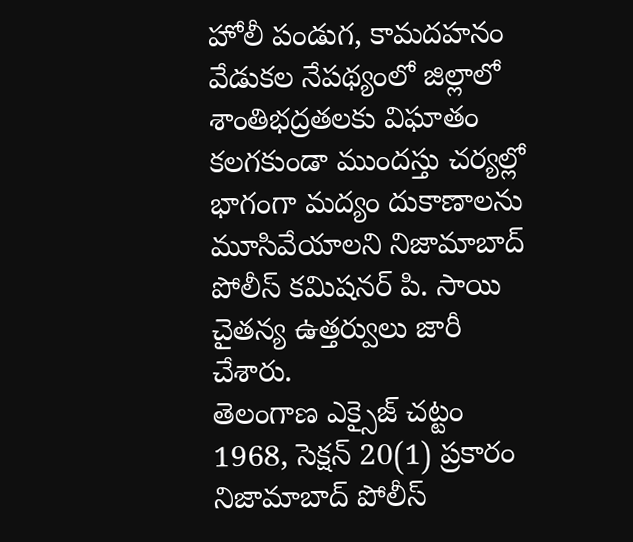హోలీ పండుగ, కామదహనం వేడుకల నేపథ్యంలో జిల్లాలో శాంతిభద్రతలకు విఘాతం కలగకుండా ముందస్తు చర్యల్లో భాగంగా మద్యం దుకాణాలను మూసివేయాలని నిజామాబాద్ పోలీస్ కమిషనర్ పి. సాయి చైతన్య ఉత్తర్వులు జారీ చేశారు.
తెలంగాణ ఎక్సైజ్ చట్టం 1968, సెక్షన్ 20(1) ప్రకారం నిజామాబాద్ పోలీస్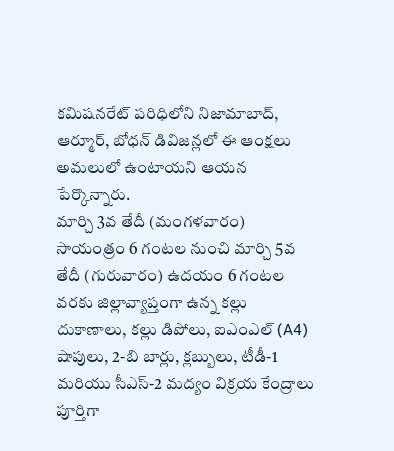కమిషనరేట్ పరిధిలోని నిజామాబాద్, ఆర్మూర్, బోధన్ డివిజన్లలో ఈ ఆంక్షలు అమలులో ఉంటాయని ఆయన పేర్కొన్నారు.
మార్చి 3వ తేదీ (మంగళవారం) సాయంత్రం 6 గంటల నుంచి మార్చి 5వ తేదీ (గురువారం) ఉదయం 6 గంటల వరకు జిల్లావ్యాప్తంగా ఉన్న కల్లు దుకాణాలు, కల్లు డిపోలు, ఐఎంఎల్ (A4) షాపులు, 2-బి బార్లు, క్లబ్బులు, టీడీ-1 మరియు సీఎస్-2 మద్యం విక్రయ కేంద్రాలు పూర్తిగా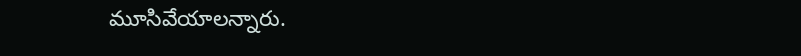మూసివేయాలన్నారు.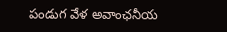పండుగ వేళ అవాంఛనీయ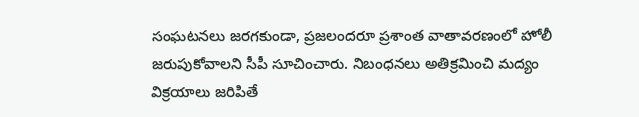సంఘటనలు జరగకుండా, ప్రజలందరూ ప్రశాంత వాతావరణంలో హోలీ జరుపుకోవాలని సీపీ సూచించారు. నిబంధనలు అతిక్రమించి మద్యం విక్రయాలు జరిపితే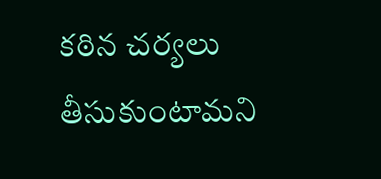కఠిన చర్యలు తీసుకుంటామని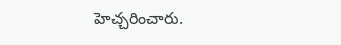హెచ్చరించారు.